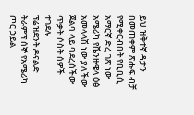ይህ ዝቅተኛ ዳታን በመጠቀም ጽሑፍ ብቻ የሚቀርብበት የቢቢሲ አማርኛ ድረ ገጽ ነው
አሜሪካ የቬንዙዌላ ዕፅ አመላላሽ ነው ያለችው ጀልባ ላይ ባደረሰችው ጥቃት ሶስት ሰዎች ተገደሉ
ፕሬዝደንት ዶናልድ ትራምፕ ሰኞ የአሜሪካ ጦር ኃይል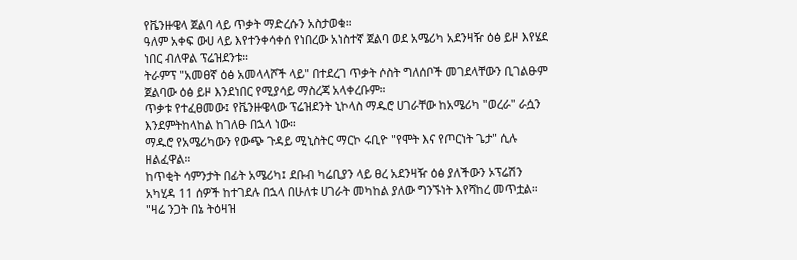የቬንዙዌላ ጀልባ ላይ ጥቃት ማድረሱን አስታወቁ።
ዓለም አቀፍ ውሀ ላይ እየተንቀሳቀሰ የነበረው አነስተኛ ጀልባ ወደ አሜሪካ አደንዛዥ ዕፅ ይዞ እየሄደ ነበር ብለዋል ፕሬዝደንቱ።
ትራምፕ "አመፀኛ ዕፅ አመላላሾች ላይ" በተደረገ ጥቃት ሶስት ግለሰቦች መገደላቸውን ቢገልፁም ጀልባው ዕፅ ይዞ እንደነበር የሚያሳይ ማስረጃ አላቀረቡም።
ጥቃቱ የተፈፀመው፤ የቬንዙዌላው ፕሬዝደንት ኒኮላስ ማዱሮ ሀገራቸው ከአሜሪካ "ወረራ" ራሷን እንደምትከላከል ከገለፁ በኋላ ነው።
ማዱሮ የአሜሪካውን የውጭ ጉዳይ ሚኒስትር ማርኮ ሩቢዮ "የሞት እና የጦርነት ጌታ" ሲሉ ዘልፈዋል።
ከጥቂት ሳምንታት በፊት አሜሪካ፤ ደቡብ ካሬቢያን ላይ ፀረ አደንዛዥ ዕፅ ያለችውን ኦፕሬሽን አካሂዳ 11 ሰዎች ከተገደሉ በኋላ በሁለቱ ሀገራት መካከል ያለው ግንኙነት እየሻከረ መጥቷል።
"ዛሬ ንጋት በኔ ትዕዛዝ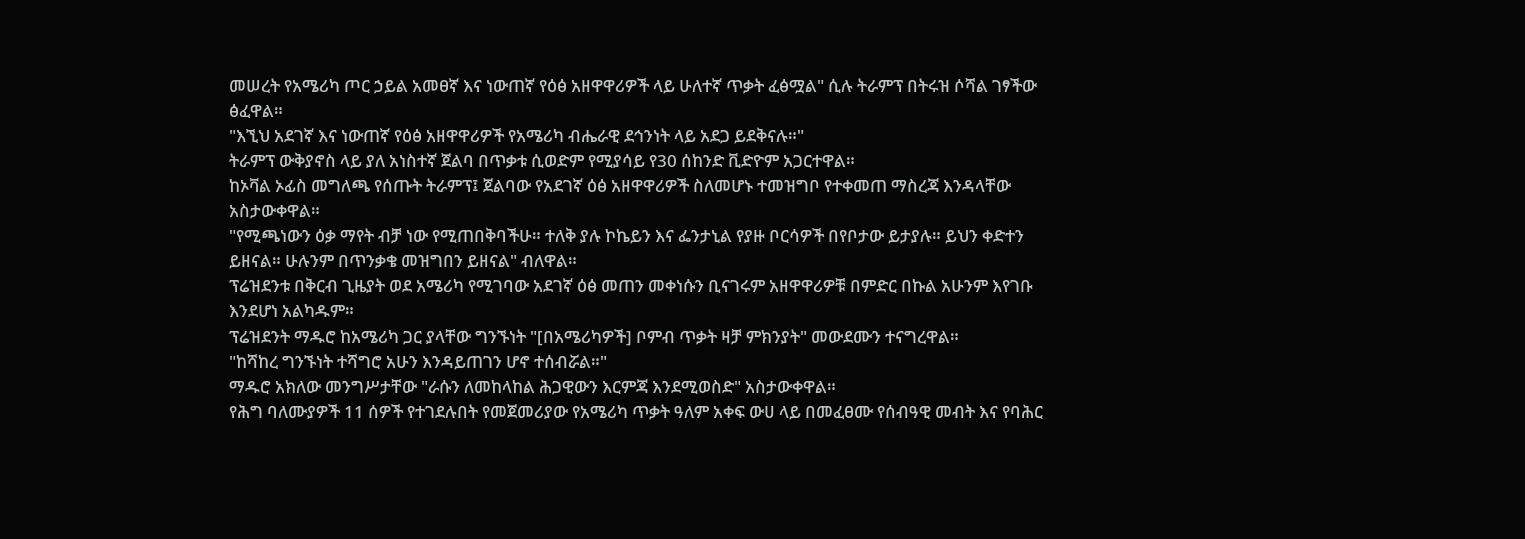መሠረት የአሜሪካ ጦር ኃይል አመፀኛ እና ነውጠኛ የዕፅ አዘዋዋሪዎች ላይ ሁለተኛ ጥቃት ፈፅሟል" ሲሉ ትራምፕ በትሩዝ ሶሻል ገፃችው ፅፈዋል።
"እኚህ አደገኛ እና ነውጠኛ የዕፅ አዘዋዋሪዎች የአሜሪካ ብሔራዊ ደኅንነት ላይ አደጋ ይደቅናሉ።"
ትራምፕ ውቅያኖስ ላይ ያለ አነስተኛ ጀልባ በጥቃቱ ሲወድም የሚያሳይ የ30 ሰከንድ ቪድዮም አጋርተዋል።
ከኦቫል ኦፊስ መግለጫ የሰጡት ትራምፕ፤ ጀልባው የአደገኛ ዕፅ አዘዋዋሪዎች ስለመሆኑ ተመዝግቦ የተቀመጠ ማስረጃ እንዳላቸው አስታውቀዋል።
"የሚጫነውን ዕቃ ማየት ብቻ ነው የሚጠበቅባችሁ። ተለቅ ያሉ ኮኬይን እና ፌንታኒል የያዙ ቦርሳዎች በየቦታው ይታያሉ። ይህን ቀድተን ይዘናል። ሁሉንም በጥንቃቄ መዝግበን ይዘናል" ብለዋል።
ፕሬዝደንቱ በቅርብ ጊዜያት ወደ አሜሪካ የሚገባው አደገኛ ዕፅ መጠን መቀነሱን ቢናገሩም አዘዋዋሪዎቹ በምድር በኩል አሁንም እየገቡ እንደሆነ አልካዱም።
ፕሬዝደንት ማዱሮ ከአሜሪካ ጋር ያላቸው ግንኙነት "[በአሜሪካዎች] ቦምብ ጥቃት ዛቻ ምክንያት" መውደሙን ተናግረዋል።
"ከሻከረ ግንኙነት ተሻግሮ አሁን እንዳይጠገን ሆኖ ተሰብሯል።"
ማዱሮ አክለው መንግሥታቸው "ራሱን ለመከላከል ሕጋዊውን እርምጃ እንደሚወስድ" አስታውቀዋል።
የሕግ ባለሙያዎች 11 ሰዎች የተገደሉበት የመጀመሪያው የአሜሪካ ጥቃት ዓለም አቀፍ ውሀ ላይ በመፈፀሙ የሰብዓዊ መብት እና የባሕር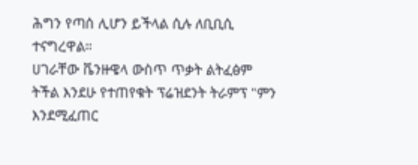ሕግን የጣሰ ሊሆን ይችላል ሲሉ ለቢቢሲ ተናግረዋል።
ሀገራቸው ቬንዙዌላ ውስጥ ጥቃት ልትፈፅም ትችል እንደሁ የተጠየቁት ፕሬዝደንት ትራምፕ "ምን እንደሚፈጠር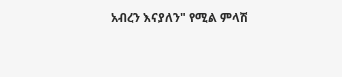አብረን እናያለን" የሚል ምላሽ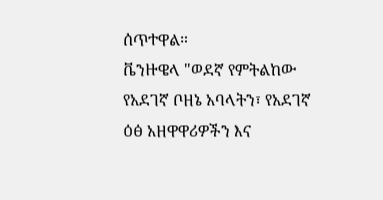ሰጥተዋል።
ቬንዙዌላ "ወደኛ የምትልከው የአደገኛ ቦዘኔ አባላትን፣ የአደገኛ ዕፅ አዘዋዋሪዎችን እና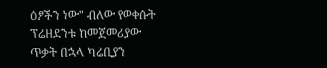ዕፆችን ነው" ብለው የወቀሱት ፕሬዘደንቱ ከመጀመሪያው ጥቃት በኋላ ካሬቢያን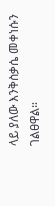ላይ ያለው እንቅስቃሴ መቀነሱን ገልፀዋል።